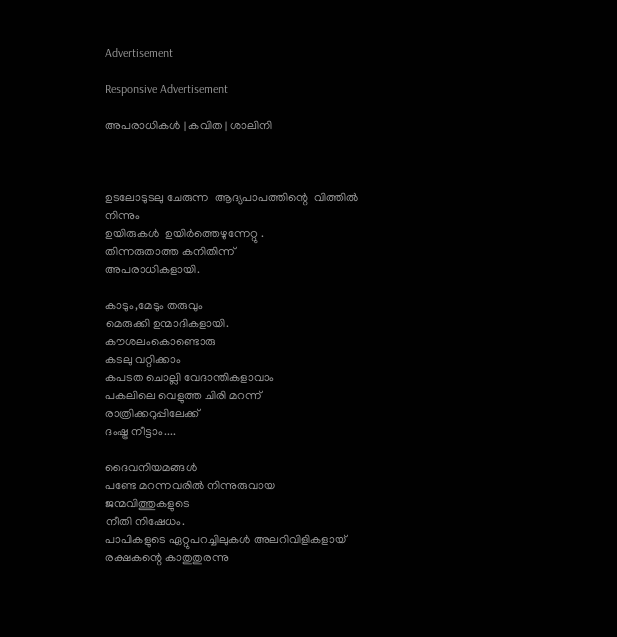Advertisement

Responsive Advertisement

അപരാധികള്‍ | കവിത | ശാലിനി



ഉടലോടുടലു ചേരുന്ന  ആദ്യപാപത്തിന്റെ  വിത്തില്‍ നിന്നും
ഉയിരുകള്‍  ഉയിര്‍ത്തെഴുന്നേറ്റു .
തിന്നരുതാത്ത കനിതിന്ന്
അപരാധികളായി.

കാടും,മേടും തരുവും
മെരുക്കി ഉന്മാദികളായി.
കൗശലംകൊണ്ടൊരു
കടലു വറ്റിക്കാം
കപടത ചൊല്ലി വേദാന്തികളാവാം
പകലിലെ വെളുത്ത ചിരി മറന്ന്
രാത്രിക്കറുപ്പിലേക്ക്
ദംഷ്ട്ര നീട്ടാം....

ദൈവനിയമങ്ങള്‍
പണ്ടേ മറന്നവരില്‍ നിന്നുരുവായ
ജന്മവിത്തുകളുടെ
നീതി നിഷേധം.
പാപികളുടെ ഏറ്റുപറച്ചിലുകള്‍ അലറിവിളികളായ്
രക്ഷകന്റെ കാതുതുരന്നു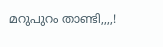മറുപുറം താണ്ടി,,,,!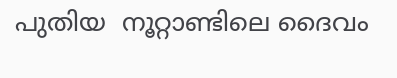പുതിയ  നൂറ്റാണ്ടിലെ ദൈവം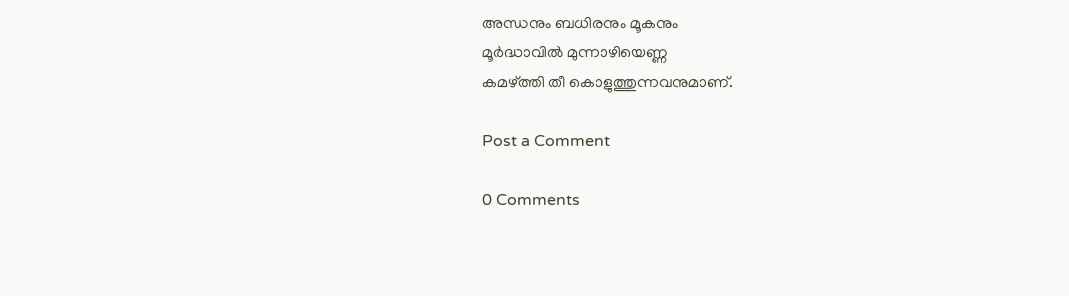അന്ധനും ബധിരനും മൂകനും
മൂര്‍ദ്ധാവില്‍ മുന്നാഴിയെണ്ണ
കമഴ്ത്തി തീ കൊളുത്തുന്നവനുമാണ്.

Post a Comment

0 Comments